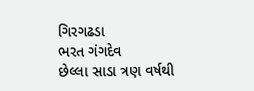ગિરગઢડા
ભરત ગંગદેવ
છેલ્લા સાડા ત્રણ વર્ષથી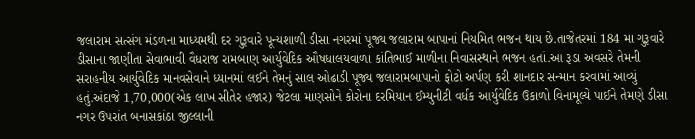જલારામ સત્સંગ મંડળના માધ્યમથી દર ગુરૂવારે પૂન્યશાળી ડીસા નગરમાં પૂજ્ય જલારામ બાપાનાં નિયમિત ભજન થાય છે.તાજેતરમાં 184 મા ગુરૂવારે ડીસાના જાણીતા સેવાભાવી વૈધરાજ રામબાણ આર્યુવેદિક ઔષધાલયવાળા કાંતિભાઈ માળીના નિવાસસ્થાને ભજન હતાં.આ રૂડા અવસરે તેમની સરાહનીય આર્યુવેદિક માનવસેવાને ધ્યાનમાં લઈને તેમનું સાલ ઓઢાડી પૂજ્ય જલારામબાપાનો ફોટો અર્પણ કરી શાનદાર સન્માન કરવામાં આવ્યું હતું.અંદાજે 1,70,000(એક લાખ સીતેર હજાર) જેટલા માણસોને કોરોના દરમિયાન ઈમ્યુનીટી વર્ધક આર્યુવેદિક ઉકાળો વિનામૂલ્યે પાઈને તેમણે ડીસા નગર ઉપરાંત બનાસકાંઠા જીલ્લાની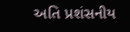અતિ પ્રશંસનીય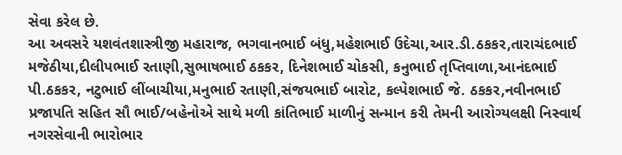સેવા કરેલ છે.
આ અવસરે યશવંતશાસ્ત્રીજી મહારાજ, ભગવાનભાઈ બંધુ,મહેશભાઈ ઉદેચા,આર.ડી.ઠકકર,તારાચંદભાઈ મજેઠીયા,દીલીપભાઈ રતાણી,સુભાષભાઈ ઠકકર, દિનેશભાઈ ચોકસી, કનુભાઈ તૃપ્તિવાળા,આનંદભાઈ પી.ઠકકર, નટુભાઈ લીંબાચીયા,મનુભાઈ રતાણી,સંજયભાઈ બારોટ, કલ્પેશભાઈ જે. ઠકકર,નવીનભાઈ પ્રજાપતિ સહિત સૌ ભાઈ/બહેનોએ સાથે મળી કાંતિભાઈ માળીનું સન્માન કરી તેમની આરોગ્યલક્ષી નિસ્વાર્થ નગરસેવાની ભારોભાર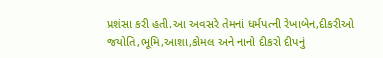પ્રશંસા કરી હતી.આ અવસરે તેમનાં ધર્મપત્ની રેખાબેન,દીકરીઓ જયોતિ,ભૂમિ,આશા,કોમલ અને નાનો દીકરો દીપનું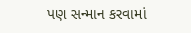પણ સન્માન કરવામાં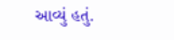આવ્યું હતું.